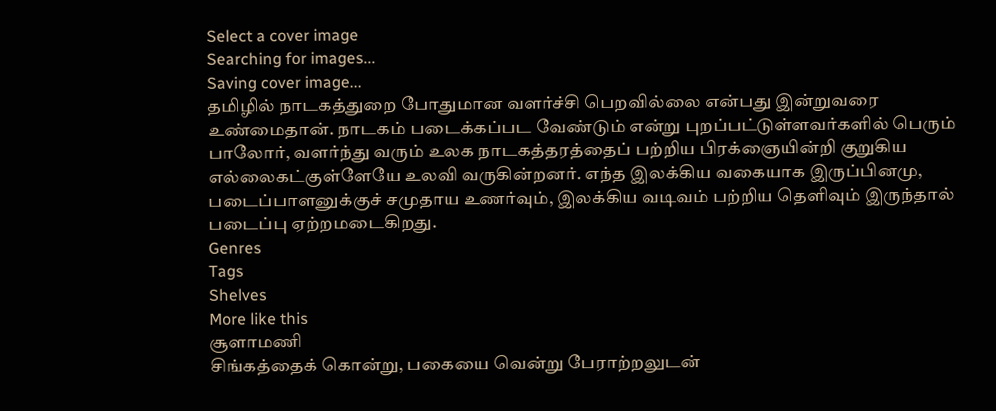Select a cover image
Searching for images...
Saving cover image...
தமிழில் நாடகத்துறை போதுமான வளர்ச்சி பெறவில்லை என்பது இன்றுவரை உண்மைதான். நாடகம் படைக்கப்பட வேண்டும் என்று புறப்பட்டுள்ளவர்களில் பெரும் பாலோர், வளர்ந்து வரும் உலக நாடகத்தரத்தைப் பற்றிய பிரக்ஞையின்றி குறுகிய எல்லைகட்குள்ளேயே உலவி வருகின்றனர். எந்த இலக்கிய வகையாக இருப்பினமு, படைப்பாளனுக்குச் சமுதாய உணர்வும், இலக்கிய வடிவம் பற்றிய தெளிவும் இருந்தால் படைப்பு ஏற்றமடைகிறது.
Genres
Tags
Shelves
More like this
சூளாமணி
சிங்கத்தைக் கொன்று, பகையை வென்று பேராற்றலுடன்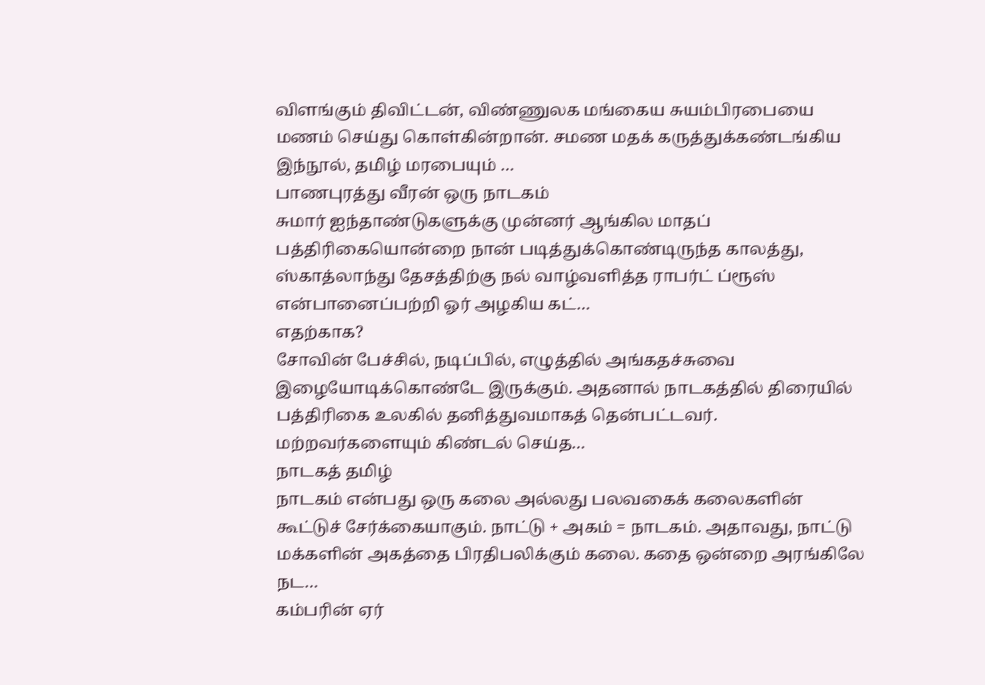விளங்கும் திவிட்டன், விண்ணுலக மங்கைய சுயம்பிரபையை மணம் செய்து கொள்கின்றான். சமண மதக் கருத்துக்கண்டங்கிய இந்நூல், தமிழ் மரபையும் …
பாணபுரத்து வீரன் ஒரு நாடகம்
சுமார் ஐந்தாண்டுகளுக்கு முன்னர் ஆங்கில மாதப் பத்திரிகையொன்றை நான் படித்துக்கொண்டிருந்த காலத்து, ஸ்காத்லாந்து தேசத்திற்கு நல் வாழ்வளித்த ராபர்ட் ப்ரூஸ் என்பானைப்பற்றி ஓர் அழகிய கட்…
எதற்காக?
சோவின் பேச்சில், நடிப்பில், எழுத்தில் அங்கதச்சுவை இழையோடிக்கொண்டே இருக்கும். அதனால் நாடகத்தில் திரையில் பத்திரிகை உலகில் தனித்துவமாகத் தென்பட்டவர். மற்றவர்களையும் கிண்டல் செய்த…
நாடகத் தமிழ்
நாடகம் என்பது ஒரு கலை அல்லது பலவகைக் கலைகளின் கூட்டுச் சேர்க்கையாகும். நாட்டு + அகம் = நாடகம். அதாவது, நாட்டு மக்களின் அகத்தை பிரதிபலிக்கும் கலை. கதை ஒன்றை அரங்கிலே நட…
கம்பரின் ஏர்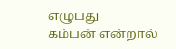எழுபது
கம்பன் என்றால்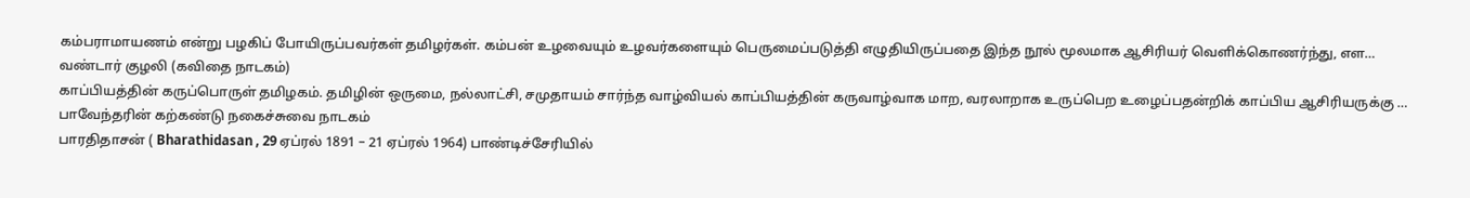கம்பராமாயணம் என்று பழகிப் போயிருப்பவர்கள் தமிழர்கள். கம்பன் உழவையும் உழவர்களையும் பெருமைப்படுத்தி எழுதியிருப்பதை இந்த நூல் மூலமாக ஆசிரியர் வெளிக்கொணர்ந்து, எள…
வண்டார் குழலி (கவிதை நாடகம்)
காப்பியத்தின் கருப்பொருள் தமிழகம். தமிழின் ஒருமை, நல்லாட்சி, சமுதாயம் சார்ந்த வாழ்வியல் காப்பியத்தின் கருவாழ்வாக மாற, வரலாறாக உருப்பெற உழைப்பதன்றிக் காப்பிய ஆசிரியருக்கு …
பாவேந்தரின் கற்கண்டு நகைச்சுவை நாடகம்
பாரதிதாசன் ( Bharathidasan , 29 ஏப்ரல் 1891 – 21 ஏப்ரல் 1964) பாண்டிச்சேரியில்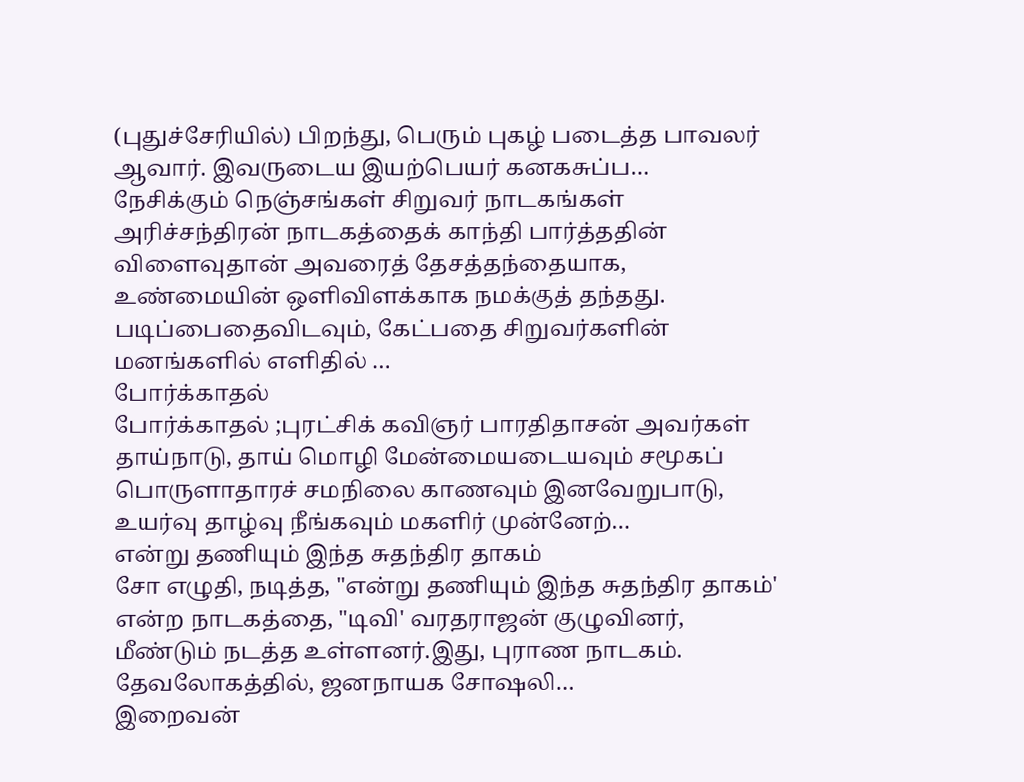(புதுச்சேரியில்) பிறந்து, பெரும் புகழ் படைத்த பாவலர் ஆவார். இவருடைய இயற்பெயர் கனகசுப்ப…
நேசிக்கும் நெஞ்சங்கள் சிறுவர் நாடகங்கள்
அரிச்சந்திரன் நாடகத்தைக் காந்தி பார்த்ததின் விளைவுதான் அவரைத் தேசத்தந்தையாக, உண்மையின் ஒளிவிளக்காக நமக்குத் தந்தது. படிப்பைதைவிடவும், கேட்பதை சிறுவர்களின் மனங்களில் எளிதில் …
போர்க்காதல்
போர்க்காதல் ;புரட்சிக் கவிஞர் பாரதிதாசன் அவர்கள் தாய்நாடு, தாய் மொழி மேன்மையடையவும் சமூகப் பொருளாதாரச் சமநிலை காணவும் இனவேறுபாடு, உயர்வு தாழ்வு நீங்கவும் மகளிர் முன்னேற்…
என்று தணியும் இந்த சுதந்திர தாகம்
சோ எழுதி, நடித்த, "என்று தணியும் இந்த சுதந்திர தாகம்' என்ற நாடகத்தை, "டிவி' வரதராஜன் குழுவினர், மீண்டும் நடத்த உள்ளனர்.இது, புராண நாடகம். தேவலோகத்தில், ஜனநாயக சோஷலி…
இறைவன்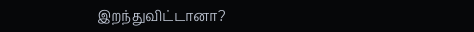இறந்துவிட்டானா?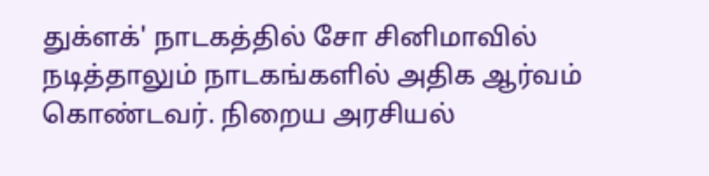துக்ளக்' நாடகத்தில் சோ சினிமாவில் நடித்தாலும் நாடகங்களில் அதிக ஆர்வம் கொண்டவர். நிறைய அரசியல்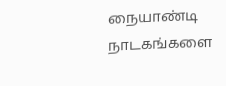நையாண்டி நாடகங்களை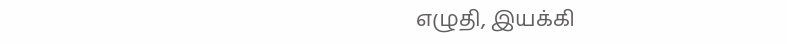எழுதி, இயக்கி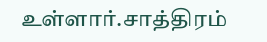உள்ளார்.சாத்திரம்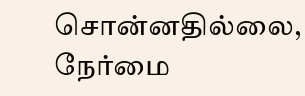சொன்னதில்லை, நேர்மை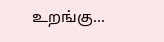உறங்கு…